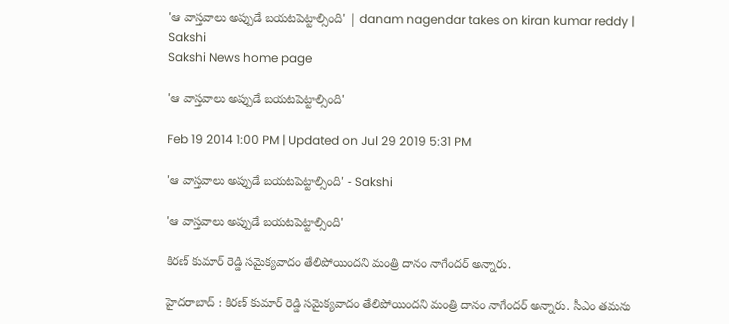'ఆ వాస్తవాలు అప్పుడే బయటపెట్టాల్సింది' | danam nagendar takes on kiran kumar reddy | Sakshi
Sakshi News home page

'ఆ వాస్తవాలు అప్పుడే బయటపెట్టాల్సింది'

Feb 19 2014 1:00 PM | Updated on Jul 29 2019 5:31 PM

'ఆ వాస్తవాలు అప్పుడే బయటపెట్టాల్సింది' - Sakshi

'ఆ వాస్తవాలు అప్పుడే బయటపెట్టాల్సింది'

కిరణ్ కుమార్ రెడ్డి సమైక్యవాదం తేలిపోయిందని మంత్రి దానం నాగేందర్ అన్నారు.

హైదరాబాద్ : కిరణ్ కుమార్ రెడ్డి సమైక్యవాదం తేలిపోయిందని మంత్రి దానం నాగేందర్ అన్నారు. సీఎం తమను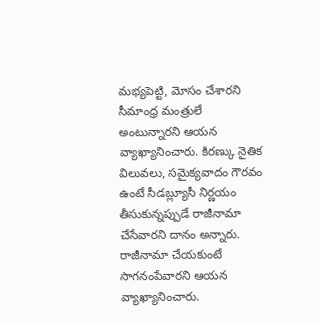మభ్యపెట్టి, మోసం చేశారని సీమాంధ్ర మంత్రులే అంటున్నారని ఆయన వ్యాఖ్యానించారు. కిరణ్కు నైతిక విలువలు, సమైక్యవాదం గౌరవం ఉంటే సీడబ్ల్యూసీ నిర్ణయం తీసుకున్నప్పుడే రాజీనామా చేసేవారని దానం అన్నారు. రాజీనామా చేయకుంటే సాగనంపేవారని ఆయన వ్యాఖ్యానించారు.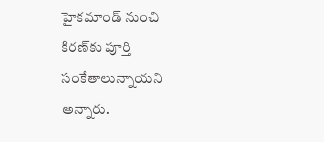హైకమాండ్‌ నుంచి కిరణ్‌కు పూర్తి సంకేతాలున్నాయని అన్నారు.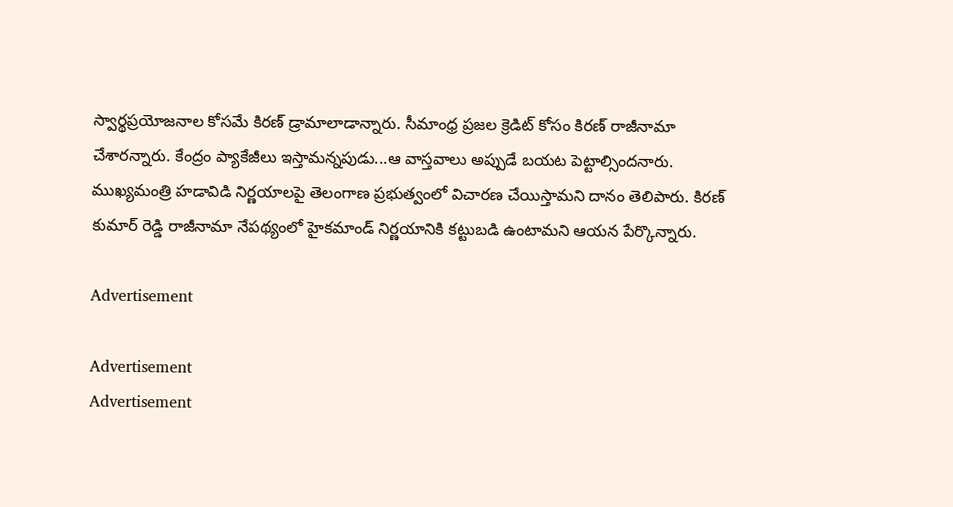స్వార్థప్రయోజనాల కోసమే కిరణ్‌ డ్రామాలాడాన్నారు. సీమాంధ్ర ప్రజల క్రెడిట్‌ కోసం కిరణ్‌ రాజీనామా చేశారన్నారు. కేంద్రం ప్యాకేజీలు ఇస్తామన్నపుడు...ఆ వాస్తవాలు అప్పుడే బయట పెట్టాల్సిందనారు.
ముఖ్యమంత్రి హడావిడి నిర్ణయాలపై తెలంగాణ ప్రభుత్వంలో విచారణ చేయిస్తామని దానం తెలిపారు. కిరణ్ కుమార్ రెడ్డి రాజీనామా నేపథ్యంలో హైకమాండ్ నిర్ణయానికి కట్టుబడి ఉంటామని ఆయన పేర్కొన్నారు.

Advertisement

Advertisement
Advertisement